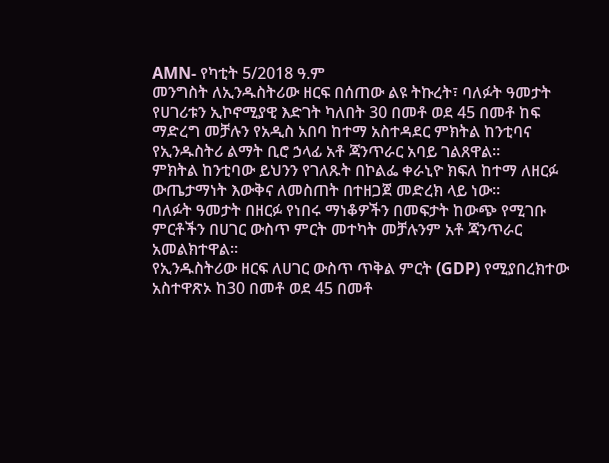AMN- የካቲት 5/2018 ዓ.ም
መንግስት ለኢንዱስትሪው ዘርፍ በሰጠው ልዩ ትኩረት፣ ባለፉት ዓመታት የሀገሪቱን ኢኮኖሚያዊ እድገት ካለበት 30 በመቶ ወደ 45 በመቶ ከፍ ማድረግ መቻሉን የአዲስ አበባ ከተማ አስተዳደር ምክትል ከንቲባና የኢንዱስትሪ ልማት ቢሮ ኃላፊ አቶ ጃንጥራር አባይ ገልጸዋል።
ምክትል ከንቲባው ይህንን የገለጹት በኮልፌ ቀራኒዮ ክፍለ ከተማ ለዘርፉ ውጤታማነት እውቅና ለመስጠት በተዘጋጀ መድረክ ላይ ነው።
ባለፉት ዓመታት በዘርፉ የነበሩ ማነቆዎችን በመፍታት ከውጭ የሚገቡ ምርቶችን በሀገር ውስጥ ምርት መተካት መቻሉንም አቶ ጃንጥራር አመልክተዋል።
የኢንዱስትሪው ዘርፍ ለሀገር ውስጥ ጥቅል ምርት (GDP) የሚያበረክተው አስተዋጽኦ ከ30 በመቶ ወደ 45 በመቶ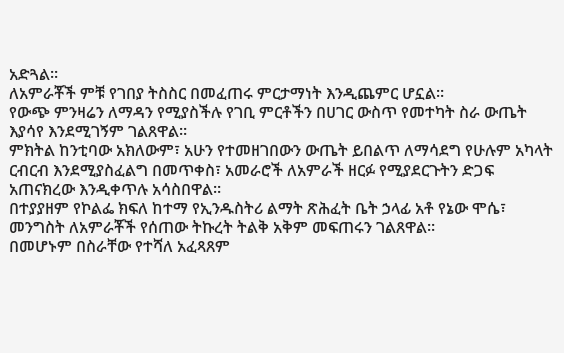አድጓል፡፡
ለአምራቾች ምቹ የገበያ ትስስር በመፈጠሩ ምርታማነት እንዲጨምር ሆኗል።
የውጭ ምንዛሬን ለማዳን የሚያስችሉ የገቢ ምርቶችን በሀገር ውስጥ የመተካት ስራ ውጤት እያሳየ እንደሚገኝም ገልጸዋል።
ምክትል ከንቲባው አክለውም፣ አሁን የተመዘገበውን ውጤት ይበልጥ ለማሳደግ የሁሉም አካላት ርብርብ እንደሚያስፈልግ በመጥቀስ፣ አመራሮች ለአምራች ዘርፉ የሚያደርጉትን ድጋፍ አጠናክረው እንዲቀጥሉ አሳስበዋል።
በተያያዘም የኮልፌ ክፍለ ከተማ የኢንዱስትሪ ልማት ጽሕፈት ቤት ኃላፊ አቶ የኔው ሞሴ፣ መንግስት ለአምራቾች የሰጠው ትኩረት ትልቅ አቅም መፍጠሩን ገልጸዋል።
በመሆኑም በስራቸው የተሻለ አፈጻጸም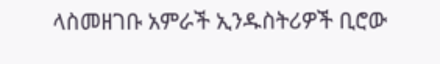ላስመዘገቡ አምራች ኢንዱስትሪዎች ቢሮው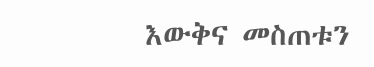እውቅና መስጠቱን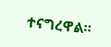ተናግረዋል።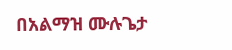በአልማዝ ሙሉጌታ